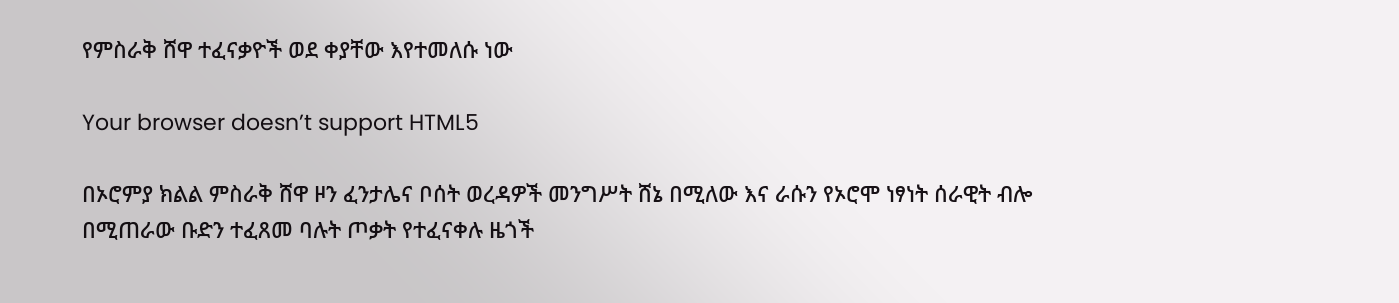የምስራቅ ሸዋ ተፈናቃዮች ወደ ቀያቸው እየተመለሱ ነው

Your browser doesn’t support HTML5

በኦሮምያ ክልል ምስራቅ ሸዋ ዞን ፈንታሌና ቦሰት ወረዳዎች መንግሥት ሸኔ በሚለው እና ራሱን የኦሮሞ ነፃነት ሰራዊት ብሎ በሚጠራው ቡድን ተፈጸመ ባሉት ጦቃት የተፈናቀሉ ዜጎች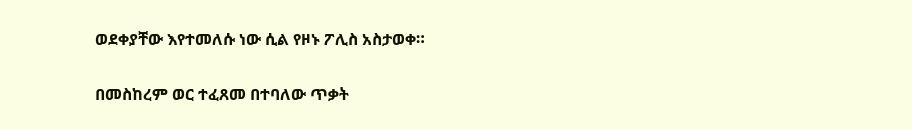ወደቀያቸው እየተመለሱ ነው ሲል የዞኑ ፖሊስ አስታወቀ።

በመስከረም ወር ተፈጸመ በተባለው ጥቃት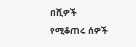በሺዎች የሚቆጠሩ ሰዎች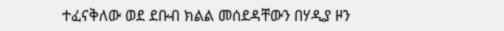ተፈናቅለው ወደ ደቡብ ክልል መሰደዳቸውን በሃዲያ ዞን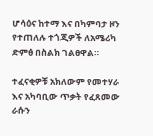ሆሳዕና ከተማ እና በካምባታ ዞን የተጠለሉ ተጎጂዎች ለአሜሪካ ድምፅ በስልክ ገልፀዋል።

ተፈናቂዎቹ አክለውም የመተሃራ እና አካባቢው ጥቃት የፈጸመው ራሱን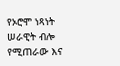የኦሮሞ ነጻነት ሠራዊት ብሎ የሚጠራው እና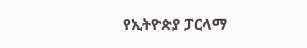የኢትዮጵያ ፓርላማ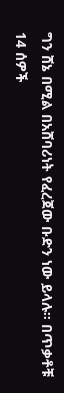ግን ሸኔ በሚል በአሸባሪነት የፈረጀው ቡድን ነው ይላሉ። በጥቃቶቹ 14 ሰዎች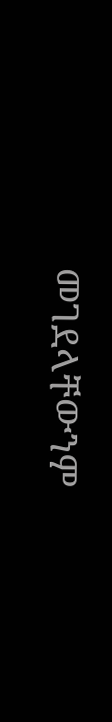መገደላቸውንም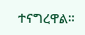ተናግረዋል።